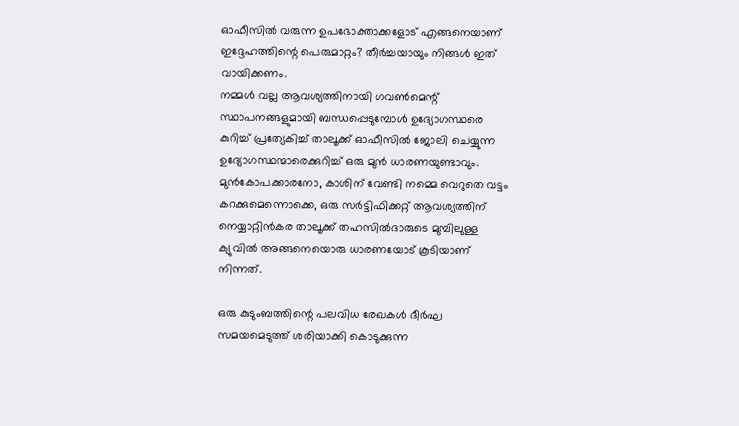ഓഫീസിൽ വരുന്ന ഉപഭോക്താക്കളോട് എങ്ങനെയാണ് ഇദ്ദേഹത്തിന്റെ പെരുമാറ്റം? തീർച്ചയായും നിങ്ങൾ ഇത് വായിക്കണം.
നമ്മൾ വല്ല ആവശ്യത്തിനായി ഗവൺമെന്റ് സ്ഥാപനങ്ങളുമായി ബന്ധപ്പെടുമ്പോൾ ഉദ്യോഗസ്ഥരെ കുറിച്ച് പ്രത്യേകിച്ച് താലൂക്ക് ഓഫീസിൽ ജോലി ചെയ്യുന്ന ഉദ്യോഗസ്ഥന്മാരെക്കുറിച്ച് ഒരു മുൻ ധാരണയുണ്ടാവും. മുൻകോപക്കാരനോ, കാശിന് വേണ്ടി നമ്മെ വെറുതെ വട്ടം കറക്കുമെന്നൊക്കെ, ഒരു സർട്ടിഫിക്കറ്റ് ആവശ്യത്തിന് നെയ്യാറ്റിൻകര താലൂക്ക് തഹസിൽദാരുടെ മുമ്പിലുള്ള ക്യുവിൽ അങ്ങനെയൊരു ധാരണയോട് കൂടിയാണ് നിന്നത്.

ഒരു കുടുംബത്തിന്റെ പലവിധ രേഖകൾ ദീർഘ സമയമെടുത്ത് ശരിയാക്കി കൊടുക്കുന്ന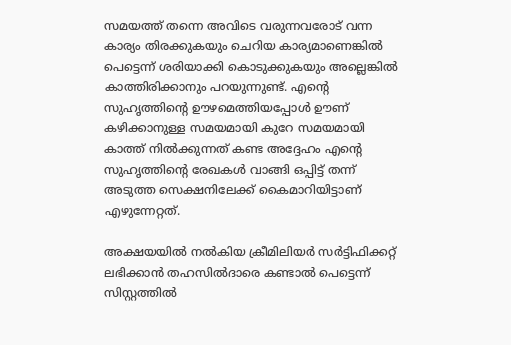സമയത്ത് തന്നെ അവിടെ വരുന്നവരോട് വന്ന കാര്യം തിരക്കുകയും ചെറിയ കാര്യമാണെങ്കിൽ പെട്ടെന്ന് ശരിയാക്കി കൊടുക്കുകയും അല്ലെങ്കിൽ കാത്തിരിക്കാനും പറയുന്നുണ്ട്. എന്റെ സുഹൃത്തിൻ്റെ ഊഴമെത്തിയപ്പോൾ ഊണ് കഴിക്കാനുള്ള സമയമായി കുറേ സമയമായി കാത്ത് നിൽക്കുന്നത് കണ്ട അദ്ദേഹം എന്റെ സുഹൃത്തിൻ്റെ രേഖകൾ വാങ്ങി ഒപ്പിട്ട്‌ തന്ന് അടുത്ത സെക്ഷനിലേക്ക് കൈമാറിയിട്ടാണ് എഴുന്നേറ്റത്.

അക്ഷയയിൽ നൽകിയ ക്രീമിലിയർ സർട്ടിഫിക്കറ്റ് ലഭിക്കാൻ തഹസിൽദാരെ കണ്ടാൽ പെട്ടെന്ന് സിസ്റ്റത്തിൽ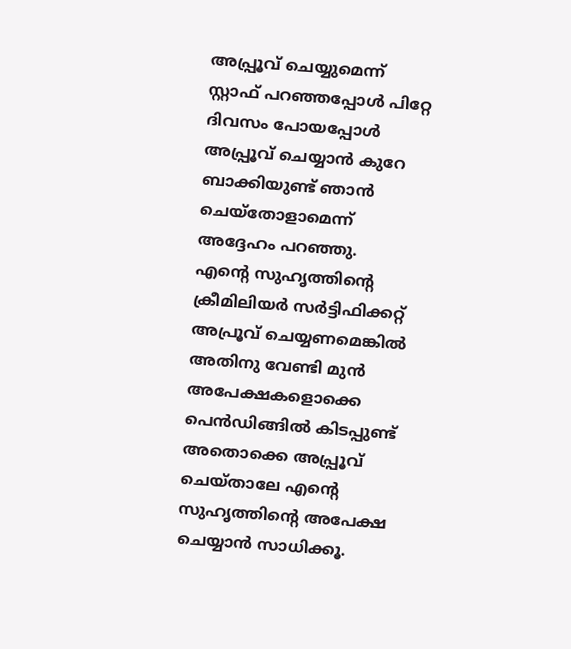അപ്പ്രൂവ് ചെയ്യുമെന്ന് സ്റ്റാഫ് പറഞ്ഞപ്പോൾ പിറ്റേ ദിവസം പോയപ്പോൾ അപ്പ്രൂവ് ചെയ്യാൻ കുറേ ബാക്കിയുണ്ട് ഞാൻ ചെയ്തോളാമെന്ന് അദ്ദേഹം പറഞ്ഞു.
എന്റെ സുഹൃത്തിൻ്റെ ക്രീമിലിയർ സർട്ടിഫിക്കറ്റ് അപ്രൂവ് ചെയ്യണമെങ്കിൽ അതിനു വേണ്ടി മുൻ അപേക്ഷകളൊക്കെ പെൻഡിങ്ങിൽ കിടപ്പുണ്ട് അതൊക്കെ അപ്പ്രൂവ് ചെയ്താലേ എന്റെ സുഹൃത്തിൻ്റെ അപേക്ഷ ചെയ്യാൻ സാധിക്കൂ.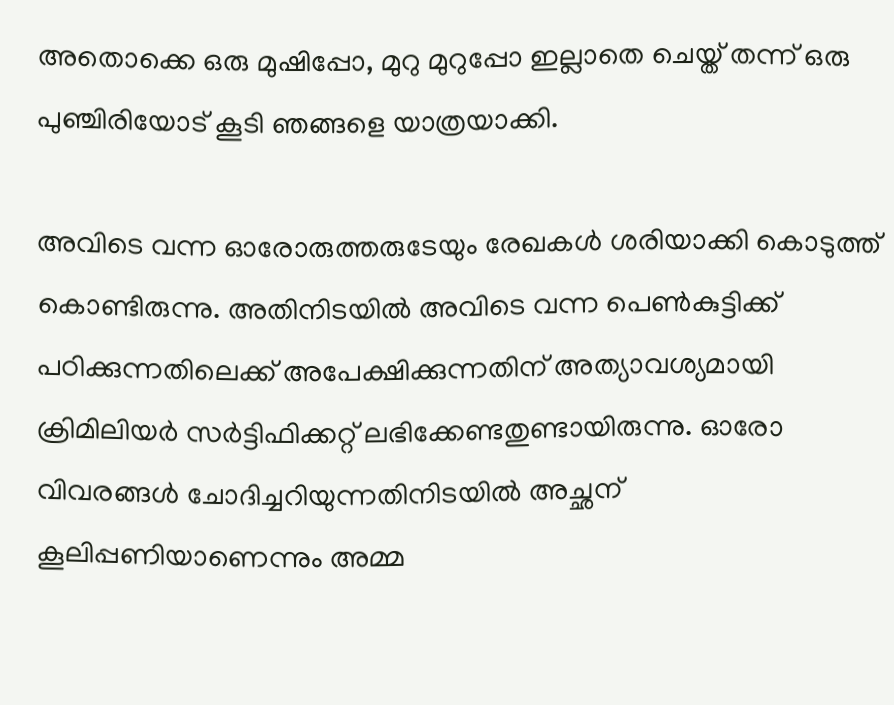അതൊക്കെ ഒരു മുഷിപ്പോ, മുറു മുറുപ്പോ ഇല്ലാതെ ചെയ്ത്‌ തന്ന് ഒരു പുഞ്ചിരിയോട് കൂടി ഞങ്ങളെ യാത്രയാക്കി.

അവിടെ വന്ന ഓരോരുത്തരുടേയും രേഖകൾ ശരിയാക്കി കൊടുത്ത് കൊണ്ടിരുന്നു. അതിനിടയിൽ അവിടെ വന്ന പെൺകുട്ടിക്ക് പഠിക്കുന്നതിലെക്ക് അപേക്ഷിക്കുന്നതിന് അത്യാവശ്യമായി ക്രിമിലിയർ സർട്ടിഫിക്കറ്റ് ലഭിക്കേണ്ടതുണ്ടായിരുന്നു. ഓരോ വിവരങ്ങൾ ചോദിച്ചറിയുന്നതിനിടയിൽ അച്ഛന് കൂലിപ്പണിയാണെന്നും അമ്മ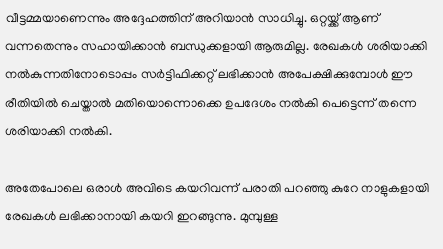വീട്ടമ്മയാണെന്നും അദ്ദേഹത്തിന് അറിയാൻ സാധിച്ചു. ഒറ്റയ്ക്ക് ആണ് വന്നതെന്നും സഹായിക്കാൻ ബന്ധുക്കളായി ആരുമില്ല. രേഖകൾ ശരിയാക്കി നൽകുന്നതിനോടൊപ്പം സർട്ടിഫിക്കറ്റ് ലഭിക്കാൻ അപേക്ഷിക്കുമ്പോൾ ഈ രീതിയിൽ ചെയ്താൽ മതിയൊന്നൊക്കെ ഉപദേശം നൽകി പെട്ടെന്ന് തന്നെ ശരിയാക്കി നൽകി.

അതേപോലെ ഒരാൾ അവിടെ കയറിവന്ന് പരാതി പറഞ്ഞു കുറേ നാളുകളായി രേഖകൾ ലഭിക്കാനായി കയറി ഇറങ്ങുന്നു. മുമ്പുള്ള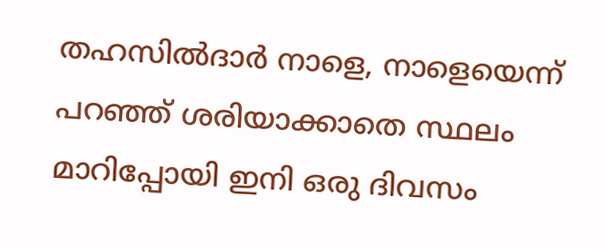തഹസിൽദാർ നാളെ, നാളെയെന്ന് പറഞ്ഞ് ശരിയാക്കാതെ സ്ഥലം മാറിപ്പോയി ഇനി ഒരു ദിവസം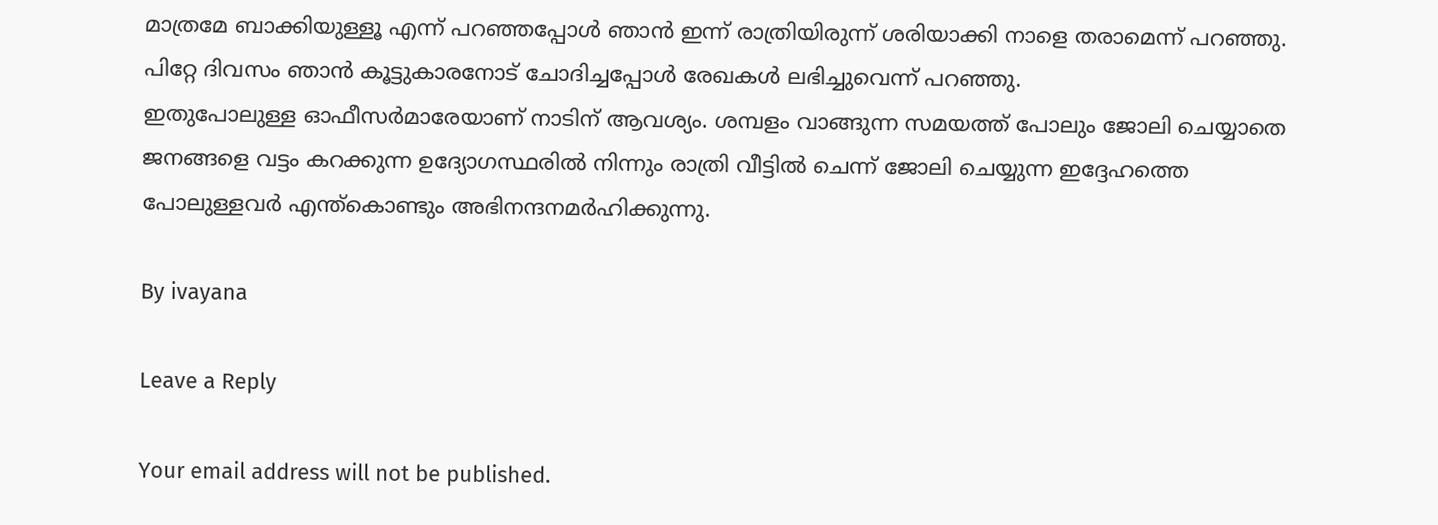മാത്രമേ ബാക്കിയുള്ളൂ എന്ന് പറഞ്ഞപ്പോൾ ഞാൻ ഇന്ന് രാത്രിയിരുന്ന് ശരിയാക്കി നാളെ തരാമെന്ന് പറഞ്ഞു. പിറ്റേ ദിവസം ഞാൻ കൂട്ടുകാരനോട് ചോദിച്ചപ്പോൾ രേഖകൾ ലഭിച്ചുവെന്ന് പറഞ്ഞു.
ഇതുപോലുള്ള ഓഫീസർമാരേയാണ് നാടിന് ആവശ്യം. ശമ്പളം വാങ്ങുന്ന സമയത്ത് പോലും ജോലി ചെയ്യാതെ ജനങ്ങളെ വട്ടം കറക്കുന്ന ഉദ്യോഗസ്ഥരിൽ നിന്നും രാത്രി വീട്ടിൽ ചെന്ന് ജോലി ചെയ്യുന്ന ഇദ്ദേഹത്തെ പോലുള്ളവർ എന്ത്കൊണ്ടും അഭിനന്ദനമർഹിക്കുന്നു.

By ivayana

Leave a Reply

Your email address will not be published.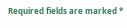Required fields are marked *